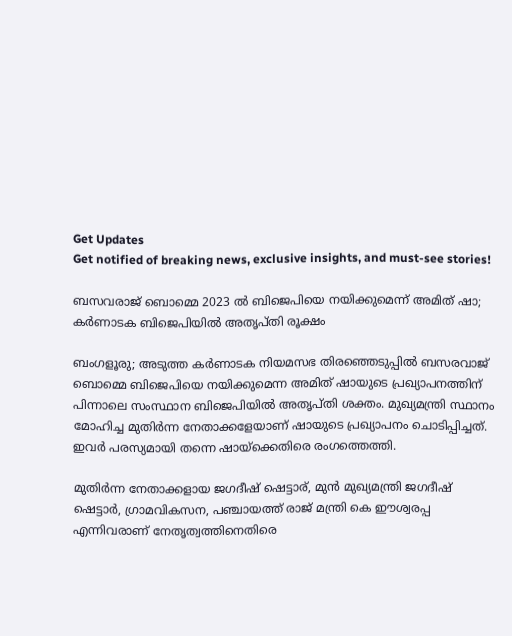Get Updates
Get notified of breaking news, exclusive insights, and must-see stories!

ബസവരാജ് ബൊമ്മെ 2023 ൽ ബിജെപിയെ നയിക്കുമെന്ന് അമിത് ഷാ; കർണാടക ബിജെപിയിൽ അതൃപ്തി രൂക്ഷം

ബംഗളൂരു; അടുത്ത കർണാടക നിയമസഭ തിരഞ്ഞെടുപ്പിൽ ബസരവാജ് ബൊമ്മെ ബിജെപിയെ നയിക്കുമെന്ന അമിത് ഷായുടെ പ്രഖ്യാപനത്തിന് പിന്നാലെ സംസ്ഥാന ബിജെപിയിൽ അതൃപ്തി ശക്തം. മുഖ്യമന്ത്രി സ്ഥാനം മോഹിച്ച മുതിർന്ന നേതാക്കളേയാണ് ഷായുടെ പ്രഖ്യാപനം ചൊടിപ്പിച്ചത്. ഇവർ പരസ്യമായി തന്നെ ഷായ്ക്കെതിരെ രംഗത്തെത്തി.

മുതിർന്ന നേതാക്കളായ ജഗദീഷ് ഷെട്ടാര്‌, മുൻ മുഖ്യമന്ത്രി ജഗദീഷ് ഷെട്ടാർ, ഗ്രാമവികസന, പഞ്ചായത്ത് രാജ് മന്ത്രി കെ ഈശ്വരപ്പ എന്നിവരാണ് നേതൃത്വത്തിനെതിരെ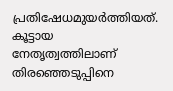പ്രതിഷേധമുയർത്തിയത്. കൂട്ടായ നേതൃത്വത്തിലാണ് തിരഞ്ഞെടുപ്പിനെ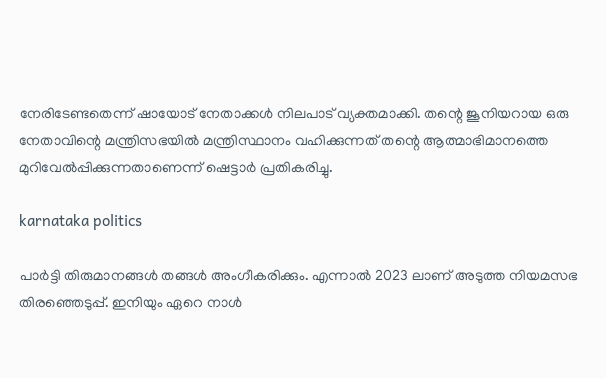നേരിടേണ്ടതെന്ന് ഷായോട് നേതാക്കൾ നിലപാട് വ്യക്തമാക്കി. തന്റെ ജൂനിയറായ ഒരു നേതാവിന്റെ മന്ത്രിസഭയിൽ മന്ത്രിസ്ഥാനം വഹിക്കുന്നത് തന്റെ ആത്മാഭിമാനത്തെ മുറിവേൽപ്പിക്കുന്നതാണെന്ന് ഷെട്ടാർ പ്രതികരിച്ചു.

karnataka politics

പാർട്ടി തിരുമാനങ്ങൾ തങ്ങൾ അംഗീകരിക്കും. എന്നാൽ 2023 ലാണ് അടുത്ത നിയമസഭ തിരഞ്ഞെടുപ്പ്. ഇനിയും ഏറെ നാൾ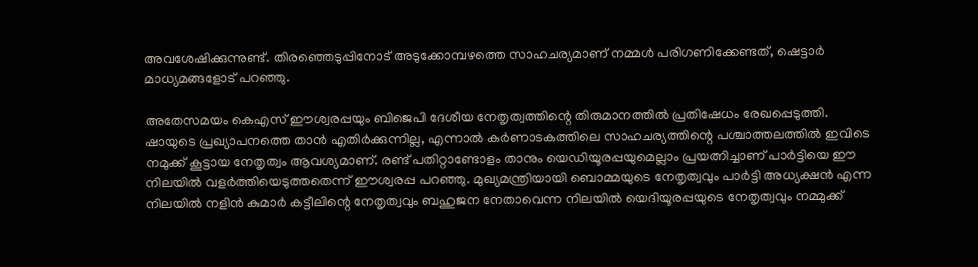അവശേഷിക്കുന്നുണ്ട്. തിരഞ്ഞെടുപ്പിനോട് അടുക്കോമ്പഴത്തെ സാഹചര്യമാണ് നമ്മൾ പരിഗണിക്കേണ്ടത്, ഷെട്ടാർ മാധ്യമങ്ങളോട് പറഞ്ഞു.

അതേസമയം കെഎസ് ഈശ്വരപ്പയും ബിജെപി ദേശീയ നേതൃത്വത്തിന്റെ തിരുമാനത്തിൽ പ്രതിഷേധം രേഖപ്പെടുത്തി. ഷായുടെ പ്രഖ്യാപനത്തെ താൻ എതിർക്കുന്നില്ല, എന്നാൽ കർണാടകത്തിലെ സാഹചര്യത്തിന്റെ പശ്ചാത്തലത്തിൽ ഇവിടെ നമുക്ക് കൂട്ടായ നേതൃത്വം ആവശ്യമാണ്. രണ്ട് പതിറ്റാണ്ടോളം താനും യെഡിയൂരപ്പയുമെല്ലാം പ്രയത്നിച്ചാണ് പാർട്ടിയെ ഈ നിലയിൽ വളർത്തിയെടുത്തതെന്ന് ഈശ്വരപ്പ പറഞ്ഞു. മുഖ്യമന്ത്രിയായി ബൊമ്മയുടെ നേതൃത്വവും പാർട്ടി അധ്യക്ഷൻ എന്ന നിലയിൽ നളിൻ കുമാർ കട്ടീലിന്റെ നേതൃത്വവും ബഹുജന നേതാവെന്ന നിലയിൽ യെദിയൂരപ്പയുടെ നേതൃത്വവും നമ്മുക്ക്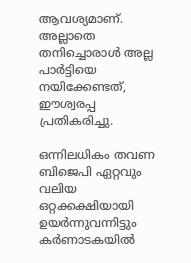ആവശ്യമാണ്. അല്ലാതെ തനിച്ചൊരാൾ അല്ല പാർട്ടിയെ നയിക്കേണ്ടത്, ഈശ്വരപ്പ പ്രതികരിച്ചു.

ഒന്നിലധികം തവണ ബിജെപി ഏറ്റവും വലിയ ഒറ്റക്കക്ഷിയായി ഉയർന്നുവന്നിട്ടും കർണാടകയിൽ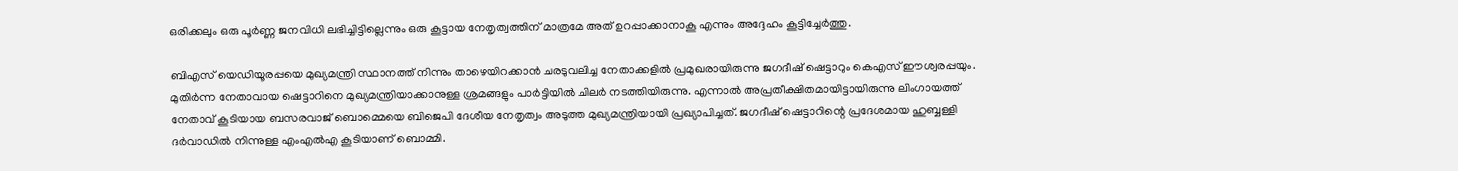ഒരിക്കലും ഒരു പൂർണ്ണ ജനവിധി ലഭിച്ചിട്ടില്ലെന്നും ഒരു കൂട്ടായ നേതൃത്വത്തിന് മാത്രമേ അത് ഉറപ്പാക്കാനാകൂ എന്നും അദ്ദേഹം കൂട്ടിച്ചേർത്തു.

ബിഎസ് യെഡിയൂരപ്പയെ മുഖ്യമന്ത്രി സ്ഥാനത്ത് നിന്നും താഴെയിറക്കാൻ ചരടുവലിച്ച നേതാക്കളിൽ പ്രമുഖരായിരുന്നു ജഗദീഷ് ഷെട്ടാറും കെഎസ് ഈശ്വരപ്പയും. മുതിർന്ന നേതാവായ ഷെട്ടാറിനെ മുഖ്യമന്ത്രിയാക്കാനുള്ള ശ്രമങ്ങളും പാർട്ടിയിൽ ചിലർ നടത്തിയിരുന്നു. എന്നാൽ അപ്രതീക്ഷിതമായിട്ടായിരുന്നു ലിംഗായത്ത് നേതാവ് കൂടിയായ ബസരവാജ് ബൊമ്മെയെ ബിജെപി ദേശീയ നേതൃത്വം അടുത്ത മുഖ്യമന്ത്രിയായി പ്രഖ്യാപിച്ചത്. ജഗദീഷ് ഷെട്ടാറിന്റെ പ്രദേശമായ ഹുബ്ബള്ളി ദർവാഡിൽ നിന്നുള്ള എംഎൽഎ കൂടിയാണ് ബൊമ്മി.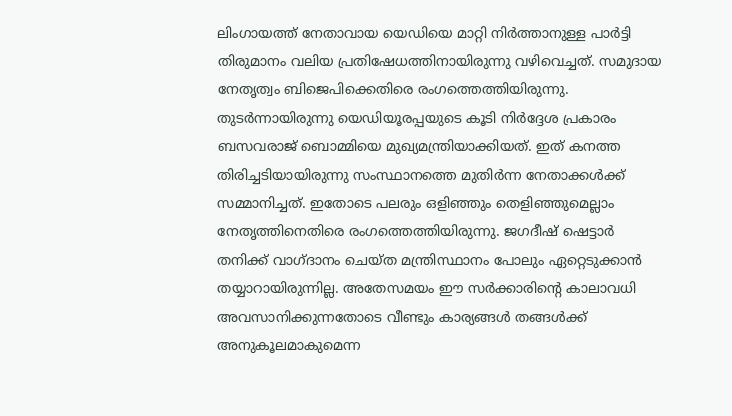ലിംഗായത്ത് നേതാവായ യെഡിയെ മാറ്റി നിർത്താനുള്ള പാർട്ടി തിരുമാനം വലിയ പ്രതിഷേധത്തിനായിരുന്നു വഴിവെച്ചത്. സമുദായ നേതൃത്വം ബിജെപിക്കെതിരെ രംഗത്തെത്തിയിരുന്നു. തുടർന്നായിരുന്നു യെഡിയൂരപ്പയുടെ കൂടി നിർദ്ദേശ പ്രകാരം ബസവരാജ് ബൊമ്മിയെ മുഖ്യമന്ത്രിയാക്കിയത്. ഇത് കനത്ത തിരിച്ചടിയായിരുന്നു സംസ്ഥാനത്തെ മുതിർന്ന നേതാക്കൾക്ക് സമ്മാനിച്ചത്. ഇതോടെ പലരും ഒളിഞ്ഞും തെളിഞ്ഞുമെല്ലാം നേതൃത്തിനെതിരെ രംഗത്തെത്തിയിരുന്നു. ജഗദീഷ് ഷെട്ടാർ തനിക്ക് വാഗ്ദാനം ചെയ്ത മന്ത്രിസ്ഥാനം പോലും ഏറ്റെടുക്കാൻ തയ്യാറായിരുന്നില്ല. അതേസമയം ഈ സർക്കാരിന്റെ കാലാവധി അവസാനിക്കുന്നതോടെ വീണ്ടും കാര്യങ്ങൾ തങ്ങൾക്ക് അനുകൂലമാകുമെന്ന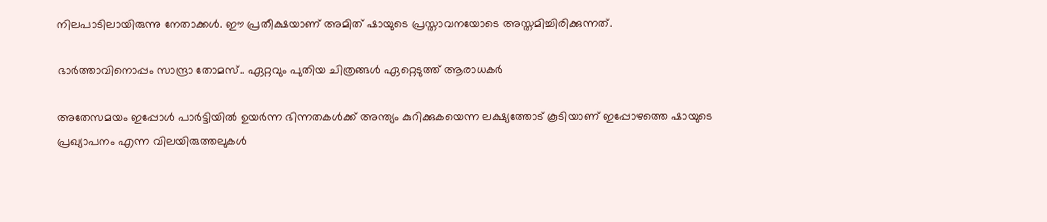നിലപാടിലായിരുന്നു നേതാക്കൾ. ഈ പ്രതീക്ഷയാണ് അമിത് ഷായുടെ പ്രസ്താവനയോടെ അസ്തമിച്ചിരിക്കുന്നത്.

ഭാർത്താവിനൊപ്പം സാന്ദ്രാ തോമസ്.. ഏറ്റവും പുതിയ ചിത്രങ്ങൾ ഏറ്റെടുത്ത് ആരാധകർ

അതേസമയം ഇപ്പോൾ പാർട്ടിയിൽ ഉയർന്ന ഭിന്നതകൾക്ക് അന്ത്യം കുറിക്കുകയെന്ന ലക്ഷ്യത്തോട് കൂടിയാണ് ഇപ്പോഴത്തെ ഷായുടെ പ്രഖ്യാപനം എന്ന വിലയിരുത്തലുകൾ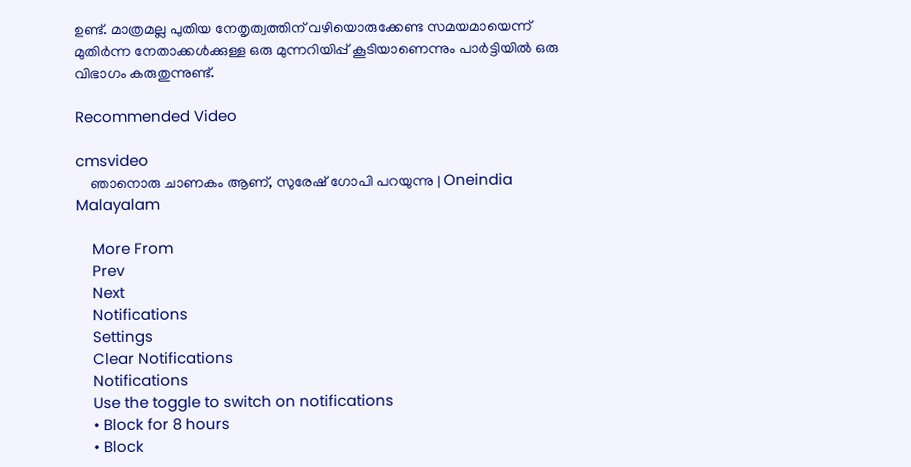ഉണ്ട്. മാത്രമല്ല പുതിയ നേതൃത്വത്തിന് വഴിയൊരുക്കേണ്ട സമയമായെന്ന് മുതിർന്ന നേതാക്കൾക്കുള്ള ഒരു മുന്നറിയിപ്പ് കൂടിയാണെന്നും പാർട്ടിയിൽ ഒരു വിഭാഗം കരുതുന്നുണ്ട്.

Recommended Video

cmsvideo
    ഞാനൊരു ചാണകം ആണ്, സുരേഷ് ഗോപി പറയുന്നു | Oneindia Malayalam

    More From
    Prev
    Next
    Notifications
    Settings
    Clear Notifications
    Notifications
    Use the toggle to switch on notifications
    • Block for 8 hours
    • Block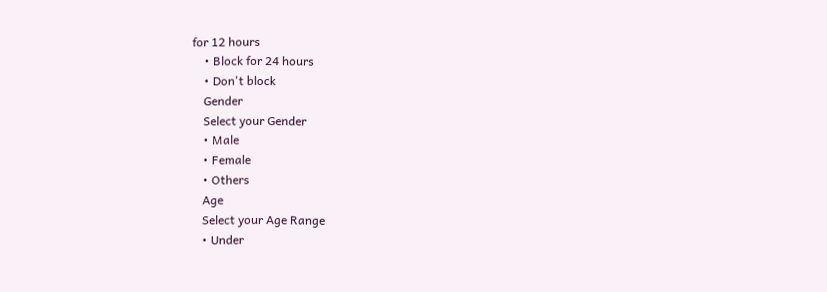for 12 hours
    • Block for 24 hours
    • Don't block
    Gender
    Select your Gender
    • Male
    • Female
    • Others
    Age
    Select your Age Range
    • Under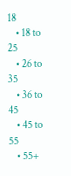18
    • 18 to 25
    • 26 to 35
    • 36 to 45
    • 45 to 55
    • 55+